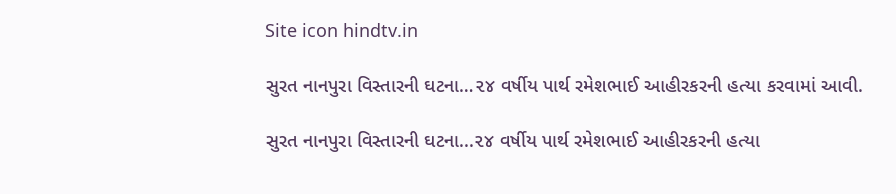Site icon hindtv.in

સુરત નાનપુરા વિસ્તારની ઘટના…૨૪ વર્ષીય પાર્થ રમેશભાઈ આહીરકરની હત્યા કરવામાં આવી.

સુરત નાનપુરા વિસ્તારની ઘટના...૨૪ વર્ષીય પાર્થ રમેશભાઈ આહીરકરની હત્યા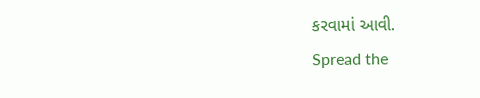કરવામાં આવી.
Spread the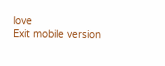love
Exit mobile version